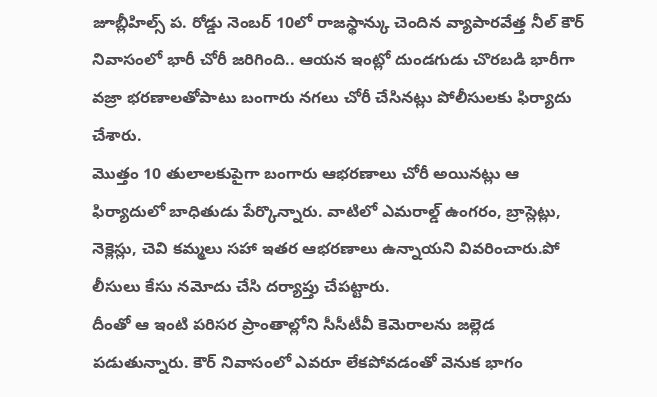జూబ్లీహిల్స్ ప. రోడ్డు నెంబర్ 10లో రాజస్థాన్కు చెందిన వ్యాపారవేత్త నీల్ కౌర్ నివాసంలో భారీ చోరీ జరిగింది.. ఆయన ఇంట్లో దుండగుడు చొరబడి భారీగా వజ్రా భరణాలతోపాటు బంగారు నగలు చోరీ చేసినట్లు పోలీసులకు ఫిర్యాదు చేశారు.
మొత్తం 10 తులాలకుపైగా బంగారు ఆభరణాలు చోరీ అయినట్లు ఆ ఫిర్యాదులో బాధితుడు పేర్కొన్నారు. వాటిలో ఎమరాల్డ్ ఉంగరం, బ్రాస్లెట్లు, నెక్లెస్లు, చెవి కమ్మలు సహా ఇతర ఆభరణాలు ఉన్నాయని వివరించారు.పో లీసులు కేసు నమోదు చేసి దర్యాప్తు చేపట్టారు.
దీంతో ఆ ఇంటి పరిసర ప్రాంతాల్లోని సీసీటీవీ కెమెరాలను జల్లెడ పడుతున్నారు. కౌర్ నివాసంలో ఎవరూ లేకపోవడంతో వెనుక భాగం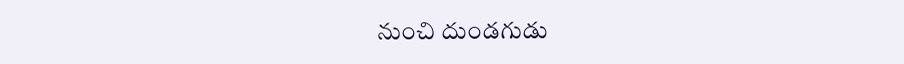నుంచి దుండగుడు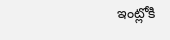ఇంట్లోకి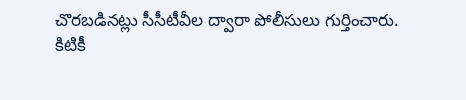చొరబడినట్లు సీసీటీవీల ద్వారా పోలీసులు గుర్తించారు.
కిటికీ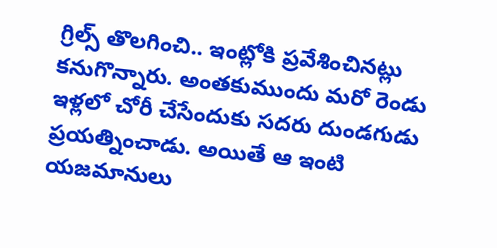గ్రిల్స్ తొలగించి.. ఇంట్లోకి ప్రవేశించినట్లు కనుగొన్నారు. అంతకుముందు మరో రెండు ఇళ్లలో చోరీ చేసేందుకు సదరు దుండగుడు ప్రయత్నించాడు. అయితే ఆ ఇంటి యజమానులు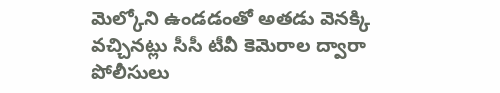మెల్కోని ఉండడంతో అతడు వెనక్కి వచ్చినట్లు సీసీ టీవీ కెమెరాల ద్వారా పోలీసులు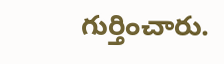గుర్తించారు.